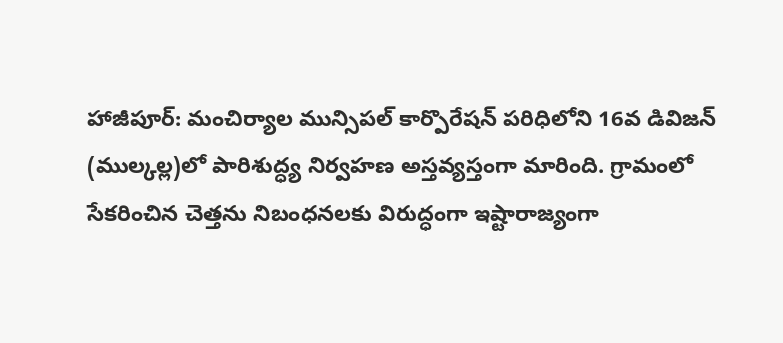హాజీపూర్: మంచిర్యాల మున్సిపల్ కార్పొరేషన్ పరిధిలోని 16వ డివిజన్ (ముల్కల్ల)లో పారిశుద్ధ్య నిర్వహణ అస్తవ్యస్తంగా మారింది. గ్రామంలో సేకరించిన చెత్తను నిబంధనలకు విరుద్ధంగా ఇష్టారాజ్యంగా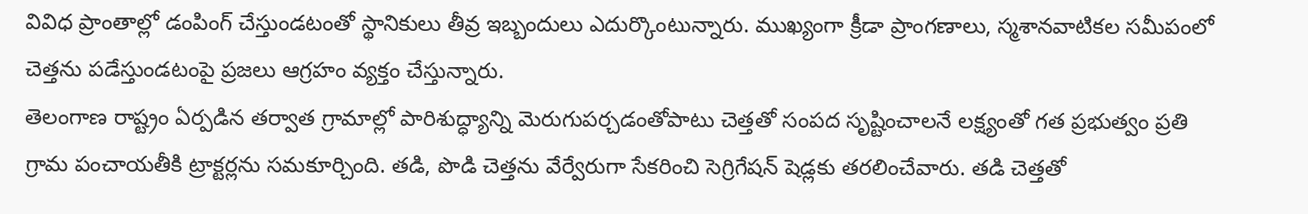వివిధ ప్రాంతాల్లో డంపింగ్ చేస్తుండటంతో స్థానికులు తీవ్ర ఇబ్బందులు ఎదుర్కొంటున్నారు. ముఖ్యంగా క్రీడా ప్రాంగణాలు, స్మశానవాటికల సమీపంలో చెత్తను పడేస్తుండటంపై ప్రజలు ఆగ్రహం వ్యక్తం చేస్తున్నారు.
తెలంగాణ రాష్ట్రం ఏర్పడిన తర్వాత గ్రామాల్లో పారిశుద్ధ్యాన్ని మెరుగుపర్చడంతోపాటు చెత్తతో సంపద సృష్టించాలనే లక్ష్యంతో గత ప్రభుత్వం ప్రతి గ్రామ పంచాయతీకి ట్రాక్టర్లను సమకూర్చింది. తడి, పొడి చెత్తను వేర్వేరుగా సేకరించి సెగ్రిగేషన్ షెడ్లకు తరలించేవారు. తడి చెత్తతో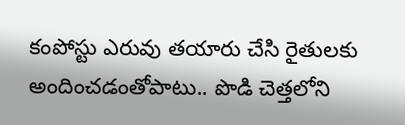కంపోస్టు ఎరువు తయారు చేసి రైతులకు అందించడంతోపాటు.. పొడి చెత్తలోని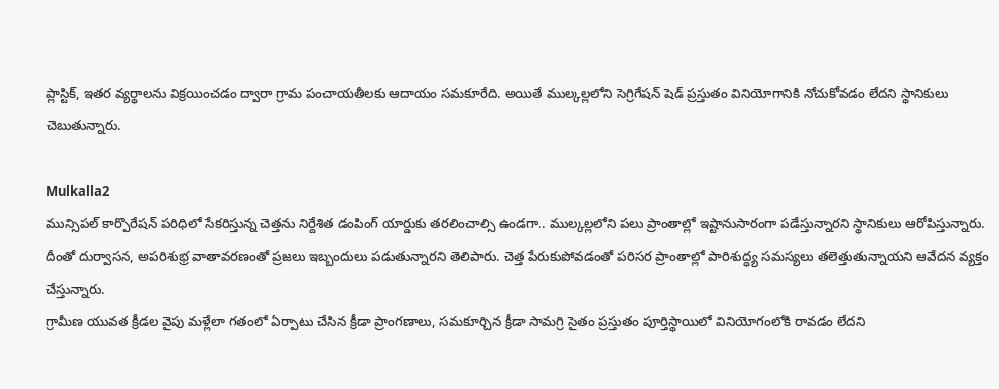ప్లాస్టిక్, ఇతర వ్యర్థాలను విక్రయించడం ద్వారా గ్రామ పంచాయతీలకు ఆదాయం సమకూరేది. అయితే ముల్కల్లలోని సెగ్రిగేషన్ షెడ్ ప్రస్తుతం వినియోగానికి నోచుకోవడం లేదని స్థానికులు చెబుతున్నారు.

Mulkalla2
మున్సిపల్ కార్పొరేషన్ పరిధిలో సేకరిస్తున్న చెత్తను నిర్దేశిత డంపింగ్ యార్డుకు తరలించాల్సి ఉండగా.. ముల్కల్లలోని పలు ప్రాంతాల్లో ఇష్టానుసారంగా పడేస్తున్నారని స్థానికులు ఆరోపిస్తున్నారు. దీంతో దుర్వాసన, అపరిశుభ్ర వాతావరణంతో ప్రజలు ఇబ్బందులు పడుతున్నారని తెలిపారు. చెత్త పేరుకుపోవడంతో పరిసర ప్రాంతాల్లో పారిశుద్ధ్య సమస్యలు తలెత్తుతున్నాయని ఆవేదన వ్యక్తం చేస్తున్నారు.
గ్రామీణ యువత క్రీడల వైపు మళ్లేలా గతంలో ఏర్పాటు చేసిన క్రీడా ప్రాంగణాలు, సమకూర్చిన క్రీడా సామగ్రి సైతం ప్రస్తుతం పూర్తిస్థాయిలో వినియోగంలోకి రావడం లేదని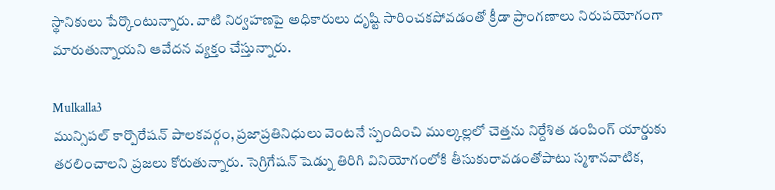స్థానికులు పేర్కొంటున్నారు. వాటి నిర్వహణపై అధికారులు దృష్టి సారించకపోవడంతో క్రీడా ప్రాంగణాలు నిరుపయోగంగా మారుతున్నాయని ఆవేదన వ్యక్తం చేస్తున్నారు.

Mulkalla3
మున్సిపల్ కార్పొరేషన్ పాలకవర్గం, ప్రజాప్రతినిధులు వెంటనే స్పందించి ముల్కల్లలో చెత్తను నిర్దేశిత డంపింగ్ యార్డుకు తరలించాలని ప్రజలు కోరుతున్నారు. సెగ్రిగేషన్ షెడ్ను తిరిగి వినియోగంలోకి తీసుకురావడంతోపాటు స్మశానవాటిక,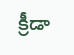క్రీడా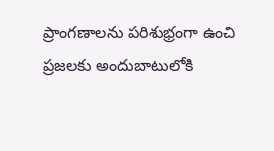ప్రాంగణాలను పరిశుభ్రంగా ఉంచి ప్రజలకు అందుబాటులోకి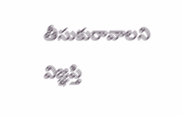తీసుకురావాలని విజ్ఞప్తి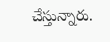చేస్తున్నారు.